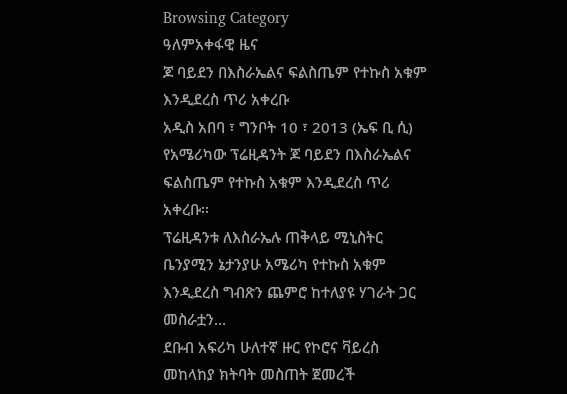Browsing Category
ዓለምአቀፋዊ ዜና
ጆ ባይደን በእስራኤልና ፍልስጤም የተኩስ አቁም እንዲደረስ ጥሪ አቀረቡ
አዲስ አበባ ፣ ግንቦት 10 ፣ 2013 (ኤፍ ቢ ሲ) የአሜሪካው ፕሬዚዳንት ጆ ባይደን በእስራኤልና ፍልስጤም የተኩስ አቁም እንዲደረስ ጥሪ አቀረቡ፡፡
ፕሬዚዳንቱ ለእስራኤሉ ጠቅላይ ሚኒስትር ቤንያሚን ኔታንያሁ አሜሪካ የተኩስ አቁም እንዲደረስ ግብጽን ጨምሮ ከተለያዩ ሃገራት ጋር መስራቷን…
ደቡብ አፍሪካ ሁለተኛ ዙር የኮሮና ቫይረስ መከላከያ ክትባት መስጠት ጀመረች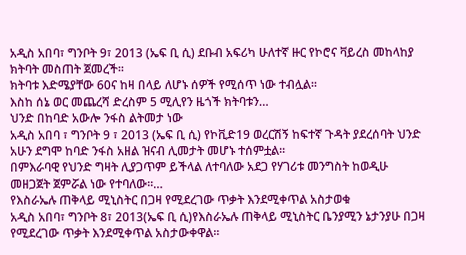አዲስ አበባ፣ ግንቦት 9፣ 2013 (ኤፍ ቢ ሲ) ደቡብ አፍሪካ ሁለተኛ ዙር የኮሮና ቫይረስ መከላከያ ክትባት መስጠት ጀመረች፡፡
ክትባቱ እድሜያቸው 60ና ከዛ በላይ ለሆኑ ሰዎች የሚሰጥ ነው ተብሏል፡፡
እስከ ሰኔ ወር መጨረሻ ድረስም 5 ሚሊየን ዜጎች ክትባቱን…
ህንድ በከባድ አውሎ ንፋስ ልትመታ ነው
አዲስ አበባ ፣ ግንቦት 9 ፣ 2013 (ኤፍ ቢ ሲ) የኮቪድ19 ወረርሽኝ ከፍተኛ ጉዳት ያደረሰባት ህንድ አሁን ደግሞ ከባድ ንፋስ አዘል ዝናብ ሊመታት መሆኑ ተሰምቷል፡፡
በምእራባዊ የህንድ ግዛት ሊያጋጥም ይችላል ለተባለው አደጋ የሃገሪቱ መንግስት ከወዲሁ መዘጋጀት ጀምሯል ነው የተባለው፡፡…
የእስራኤሉ ጠቅላይ ሚኒስትር በጋዛ የሚደረገው ጥቃት እንደሚቀጥል አስታወቁ
አዲስ አበባ፣ ግንቦት 8፣ 2013(ኤፍ ቢ ሲ)የእስራኤሉ ጠቅላይ ሚኒስትር ቤንያሚን ኔታንያሁ በጋዛ የሚደረገው ጥቃት እንደሚቀጥል አስታውቀዋል፡፡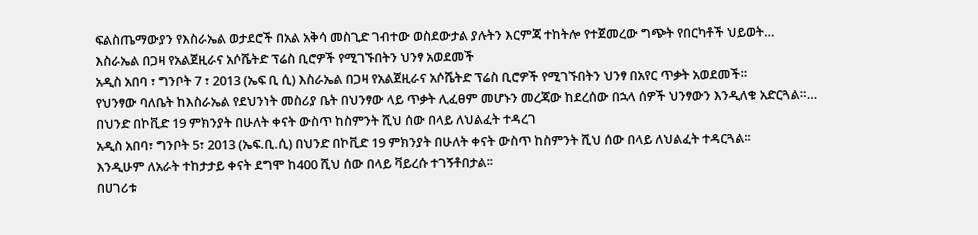ፍልስጤማውያን የእስራኤል ወታደሮች በአል አቅሳ መስጊድ ገብተው ወስደውታል ያሉትን እርምጃ ተከትሎ የተጀመረው ግጭት የበርካቶች ህይወት…
እስራኤል በጋዛ የአልጀዚራና አሶሼትድ ፕሬስ ቢሮዎች የሚገኙበትን ህንፃ አወደመች
አዲስ አበባ ፣ ግንቦት 7 ፣ 2013 (ኤፍ ቢ ሲ) እስራኤል በጋዛ የአልጀዚራና አሶሼትድ ፕሬስ ቢሮዎች የሚገኙበትን ህንፃ በአየር ጥቃት አወደመች።
የህንፃው ባለቤት ከእስራኤል የደህንነት መስሪያ ቤት በህንፃው ላይ ጥቃት ሊፈፀም መሆኑን መረጃው ከደረሰው በኋላ ሰዎች ህንፃውን እንዲለቁ አድርጓል።…
በህንድ በኮቪድ 19 ምክንያት በሁለት ቀናት ውስጥ ከስምንት ሺህ ሰው በላይ ለህልፈት ተዳረገ
አዲስ አበባ፣ ግንቦት 5፣ 2013 (ኤፍ.ቢ.ሲ) በህንድ በኮቪድ 19 ምክንያት በሁለት ቀናት ውስጥ ከስምንት ሺህ ሰው በላይ ለህልፈት ተዳርጓል፡፡
እንዲሁም ለአራት ተከታታይ ቀናት ደግሞ ከ400 ሺህ ሰው በላይ ቫይረሱ ተገኝቶበታል፡፡
በሀገሪቱ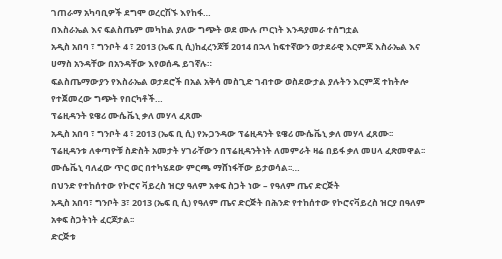ገጠራማ አካባቢዎች ደግሞ ወረርሽኙ እየከፋ…
በእስራኤል እና ፍልስጤም መካከል ያለው ግጭት ወደ ሙሉ ጦርነት እንዳያመራ ተሰግቷል
አዲስ አበባ ፣ ግንቦት 4 ፣ 2013 (ኤፍ ቢ ሲ)ከፈረንጆቹ 2014 በኋላ ከፍተኛውን ወታደራዊ እርምጃ እስራኤል እና ሀማስ አንዳቸው በአንዳቸው እየወሰዱ ይገኛሉ።
ፍልስጤማውያን የእስራኤል ወታደሮች በአል አቅሳ መስጊድ ገብተው ወስደውታል ያሉትን እርምጃ ተከትሎ የተጀመረው ግጭት የበርካቶች…
ፕሬዚዳንት ዩዌሪ ሙሴቬኒ ቃለ መሃላ ፈጸሙ
አዲስ አበባ ፣ ግንቦት 4 ፣ 2013 (ኤፍ ቢ ሲ) የኡጋንዳው ፕሬዚዳንት ዩዌሪ ሙሴቬኒ ቃለ መሃላ ፈጸሙ፡፡
ፕሬዚዳንቱ ለቀጣዮቹ ስድስት አመታት ሃገራቸውን በፕሬዚዳንትነት ለመምራት ዛሬ በይፋ ቃለ መሀላ ፈጽመዋል፡፡
ሙሴቬኒ ባለፈው ጥር ወር በተካሄደው ምርጫ ማሸነፋቸው ይታወሳል፡፡…
በህንድ የተከሰተው የኮሮና ቫይረስ ዝርያ ዓለም አቀፍ ስጋት ነው – የዓለም ጤና ድርጅት
አዲስ አበባ፣ ግንቦት 3፣ 2013 (ኤፍ ቢ ሲ) የዓለም ጤና ድርጅት በሕንድ የተከሰተው የኮሮናቫይረስ ዝርያ በዓለም አቀፍ ስጋትነት ፈርጆታል፡፡
ድርጅቱ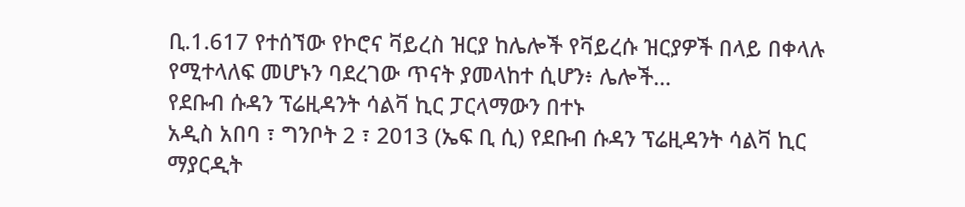ቢ.1.617 የተሰኘው የኮሮና ቫይረስ ዝርያ ከሌሎች የቫይረሱ ዝርያዎች በላይ በቀላሉ የሚተላለፍ መሆኑን ባደረገው ጥናት ያመላከተ ሲሆን፥ ሌሎች…
የደቡብ ሱዳን ፕሬዚዳንት ሳልቫ ኪር ፓርላማውን በተኑ
አዲስ አበባ ፣ ግንቦት 2 ፣ 2013 (ኤፍ ቢ ሲ) የደቡብ ሱዳን ፕሬዚዳንት ሳልቫ ኪር ማያርዲት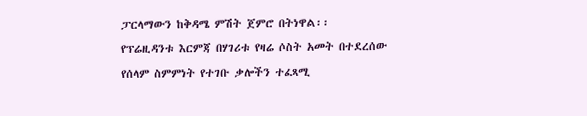ፓርላማውን ከቅዳሜ ምሽት ጀምሮ በትነዋል፡፡
የፕሬዚዳንቱ እርምጃ በሃገሪቱ የዛሬ ሶስት አመት በተደረሰው የሰላም ስምምነት የተገቡ ቃሎችን ተፈጻሚ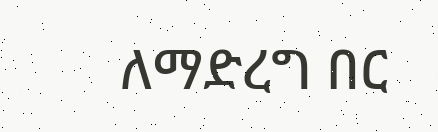ለማድረግ በር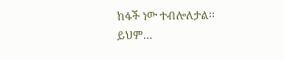ከፋች ነው ተብሎለታል፡፡
ይህም…